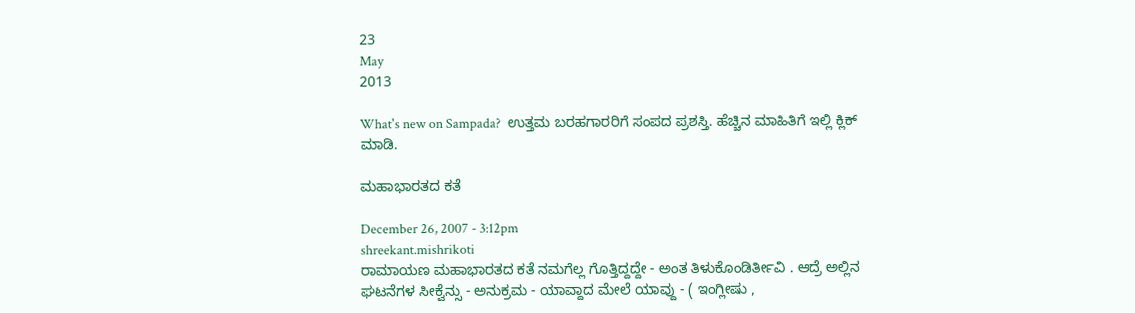23
May
2013

What's new on Sampada?  ಉತ್ತಮ ಬರಹಗಾರರಿಗೆ ಸಂಪದ ಪ್ರಶಸ್ತಿ. ಹೆಚ್ಚಿನ ಮಾಹಿತಿಗೆ ಇಲ್ಲಿ ಕ್ಲಿಕ್ ಮಾಡಿ.

ಮಹಾಭಾರತದ ಕತೆ

December 26, 2007 - 3:12pm
shreekant.mishrikoti
ರಾಮಾಯಣ ಮಹಾಭಾರತದ ಕತೆ ನಮಗೆಲ್ಲ ಗೊತ್ತಿದ್ದದ್ದೇ - ಅಂತ ತಿಳುಕೊಂಡಿರ್ತೀವಿ . ಆದ್ರೆ ಅಲ್ಲಿನ ಘಟನೆಗಳ ಸೀಕ್ವೆನ್ಸು - ಅನುಕ್ರಮ - ಯಾವ್ದಾದ ಮೇಲೆ ಯಾವ್ದು - ( ಇಂಗ್ಲೀಷು ,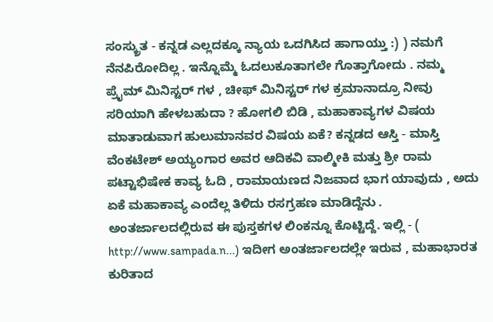ಸಂಸ್ಕ್ರುತ - ಕನ್ನಡ ಎಲ್ಲದಕ್ಕೂ ನ್ಯಾಯ ಒದಗಿಸಿದ ಹಾಗಾಯ್ತು :) ) ನಮಗೆ ನೆನಪಿರೋದಿಲ್ಲ . ಇನ್ನೊಮ್ಮೆ ಓದಲುಕೂತಾಗಲೇ ಗೊತ್ತಾಗೋದು . ನಮ್ಮ ಪ್ರೈಮ್ ಮಿನಿಸ್ಟರ್ ಗಳ , ಚೀಫ್ ಮಿನಿಸ್ಟರ್ ಗಳ ಕ್ರಮಾನಾದ್ರೂ ನೀವು ಸರಿಯಾಗಿ ಹೇಳಬಹುದಾ ? ಹೋಗಲಿ ಬಿಡಿ , ಮಹಾಕಾವ್ಯಗಳ ವಿಷಯ ಮಾತಾಡುವಾಗ ಹುಲುಮಾನವರ ವಿಷಯ ಏಕೆ? ಕನ್ನಡದ ಆಸ್ತಿ - ಮಾಸ್ತಿ ವೆಂಕಟೇಶ್ ಅಯ್ಯಂಗಾರ ಅವರ ಆದಿಕವಿ ವಾಲ್ಮೀಕಿ ಮತ್ತು ಶ್ರೀ ರಾಮ ಪಟ್ಟಾಭಿಷೇಕ ಕಾವ್ಯ ಓದಿ , ರಾಮಾಯಣದ ನಿಜವಾದ ಭಾಗ ಯಾವುದು , ಅದು ಏಕೆ ಮಹಾಕಾವ್ಯ ಎಂದೆಲ್ಲ ತಿಳಿದು ರಸಗ್ರಹಣ ಮಾಡಿದ್ದೆನು . ಅಂತರ್ಜಾಲದಲ್ಲಿರುವ ಈ ಪುಸ್ತಕಗಳ ಲಿಂಕನ್ನೂ ಕೊಟ್ಟಿದ್ದೆ. ಇಲ್ಲಿ - ( http://www.sampada.n...) ಇದೀಗ ಅಂತರ್ಜಾಲದಲ್ಲೇ ಇರುವ , ಮಹಾಭಾರತ ಕುರಿತಾದ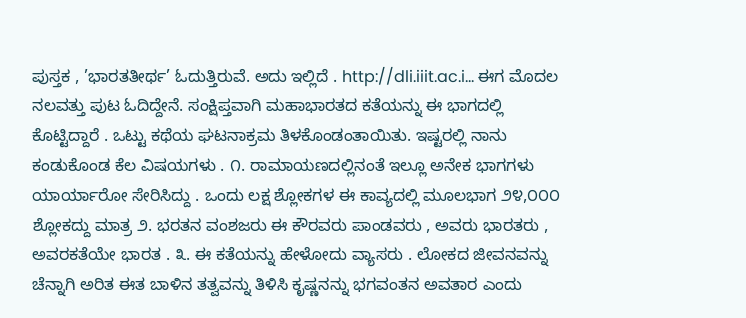ಪುಸ್ತಕ , ’ಭಾರತತೀರ್ಥ’ ಓದುತ್ತಿರುವೆ. ಅದು ಇಲ್ಲಿದೆ . http://dli.iiit.ac.i... ಈಗ ಮೊದಲ ನಲವತ್ತು ಪುಟ ಓದಿದ್ದೇನೆ. ಸಂಕ್ಷಿಪ್ತವಾಗಿ ಮಹಾಭಾರತದ ಕತೆಯನ್ನು ಈ ಭಾಗದಲ್ಲಿ ಕೊಟ್ಟಿದ್ದಾರೆ . ಒಟ್ಟು ಕಥೆಯ ಘಟನಾಕ್ರಮ ತಿಳಕೊಂಡಂತಾಯಿತು. ಇಷ್ಟರಲ್ಲಿ ನಾನು ಕಂಡುಕೊಂಡ ಕೆಲ ವಿಷಯಗಳು . ೧. ರಾಮಾಯಣದಲ್ಲಿನಂತೆ ಇಲ್ಲೂ ಅನೇಕ ಭಾಗಗಳು ಯಾರ್ಯಾರೋ ಸೇರಿಸಿದ್ದು . ಒಂದು ಲಕ್ಷ ಶ್ಲೋಕಗಳ ಈ ಕಾವ್ಯದಲ್ಲಿ ಮೂಲಭಾಗ ೨೪,೦೦೦ ಶ್ಲೋಕದ್ದು ಮಾತ್ರ ೨. ಭರತನ ವಂಶಜರು ಈ ಕೌರವರು ಪಾಂಡವರು , ಅವರು ಭಾರತರು , ಅವರಕತೆಯೇ ಭಾರತ . ೩. ಈ ಕತೆಯನ್ನು ಹೇಳೋದು ವ್ಯಾಸರು . ಲೋಕದ ಜೀವನವನ್ನು ಚೆನ್ನಾಗಿ ಅರಿತ ಈತ ಬಾಳಿನ ತತ್ವವನ್ನು ತಿಳಿಸಿ ಕೃಷ್ಣನನ್ನು ಭಗವಂತನ ಅವತಾರ ಎಂದು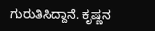ಗುರುತಿಸಿದ್ದಾನೆ. ಕೃಷ್ಣನ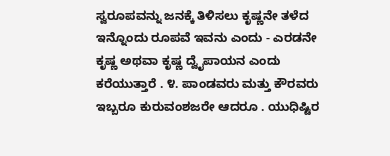ಸ್ವರೂಪವನ್ನು ಜನಕ್ಕೆ ತಿಳಿಸಲು ಕೃಷ್ಣನೇ ತಳೆದ ಇನ್ನೊಂದು ರೂಪವೆ ಇವನು ಎಂದು - ಎರಡನೇ ಕೃಷ್ಣ ಅಥವಾ ಕೃಷ್ಣ ದ್ವೈಪಾಯನ ಎಂದು ಕರೆಯುತ್ತಾರೆ . ೪. ಪಾಂಡವರು ಮತ್ತು ಕೌರವರು ಇಬ್ಬರೂ ಕುರುವಂಶಜರೇ ಆದರೂ . ಯುಧಿಷ್ಟಿರ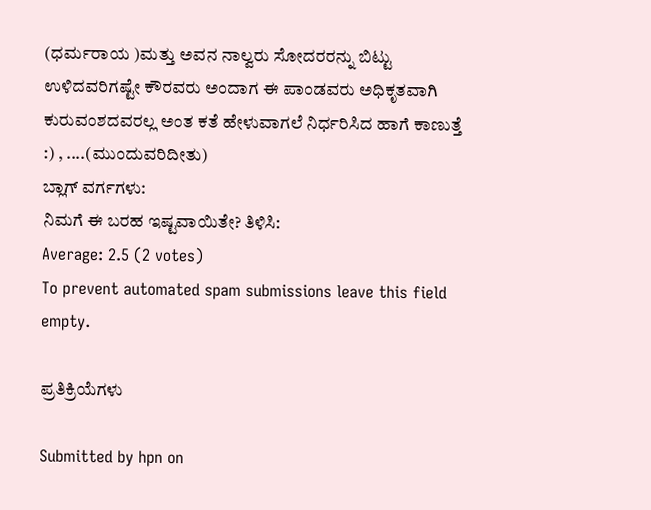(ಧರ್ಮರಾಯ )ಮತ್ತು ಅವನ ನಾಲ್ವರು ಸೋದರರನ್ನು ಬಿಟ್ಟು ಉಳಿದವರಿಗಷ್ಟೇ ಕೌರವರು ಅಂದಾಗ ಈ ಪಾಂಡವರು ಅಧಿಕೃತವಾಗಿ ಕುರುವಂಶದವರಲ್ಲ ಅಂತ ಕತೆ ಹೇಳುವಾಗಲೆ ನಿರ್ಧರಿಸಿದ ಹಾಗೆ ಕಾಣುತ್ತೆ :) , ....(ಮುಂದುವರಿದೀತು)
ಬ್ಲಾಗ್ ವರ್ಗಗಳು:
ನಿಮಗೆ ಈ ಬರಹ ಇಷ್ಟವಾಯಿತೇ? ತಿಳಿಸಿ:
Average: 2.5 (2 votes)
To prevent automated spam submissions leave this field empty.

ಪ್ರತಿಕ್ರಿಯೆಗಳು

Submitted by hpn on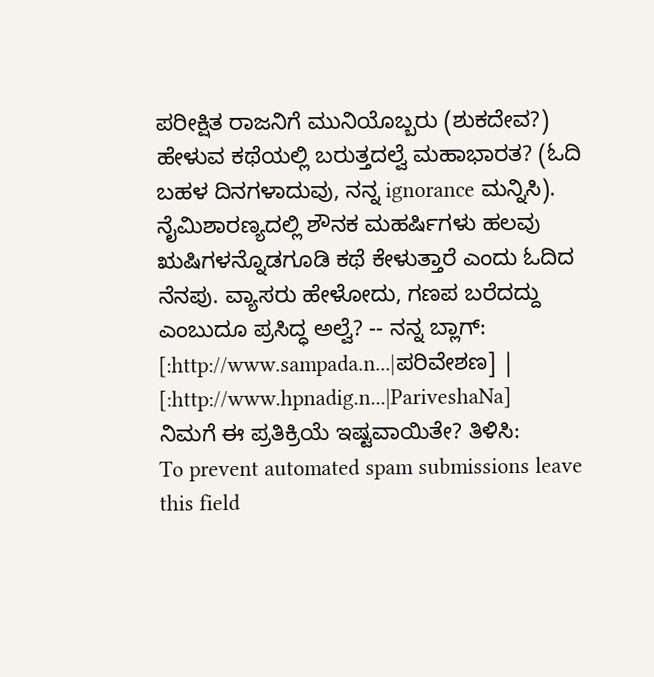ಪರೀಕ್ಷಿತ ರಾಜನಿಗೆ ಮುನಿಯೊಬ್ಬರು (ಶುಕದೇವ?) ಹೇಳುವ ಕಥೆಯಲ್ಲಿ ಬರುತ್ತದಲ್ವೆ ಮಹಾಭಾರತ? (ಓದಿ ಬಹಳ ದಿನಗಳಾದುವು, ನನ್ನ ignorance ಮನ್ನಿಸಿ). ನೈಮಿಶಾರಣ್ಯದಲ್ಲಿ ಶೌನಕ ಮಹರ್ಷಿಗಳು ಹಲವು ಋಷಿಗಳನ್ನೊಡಗೂಡಿ ಕಥೆ ಕೇಳುತ್ತಾರೆ ಎಂದು ಓದಿದ ನೆನಪು. ವ್ಯಾಸರು ಹೇಳೋದು, ಗಣಪ ಬರೆದದ್ದು ಎಂಬುದೂ ಪ್ರಸಿದ್ಧ ಅಲ್ವೆ? -- ನನ್ನ ಬ್ಲಾಗ್: [:http://www.sampada.n...|ಪರಿವೇಶಣ] | [:http://www.hpnadig.n...|PariveshaNa]
ನಿಮಗೆ ಈ ಪ್ರತಿಕ್ರಿಯೆ ಇಷ್ಟವಾಯಿತೇ? ತಿಳಿಸಿ:
To prevent automated spam submissions leave this field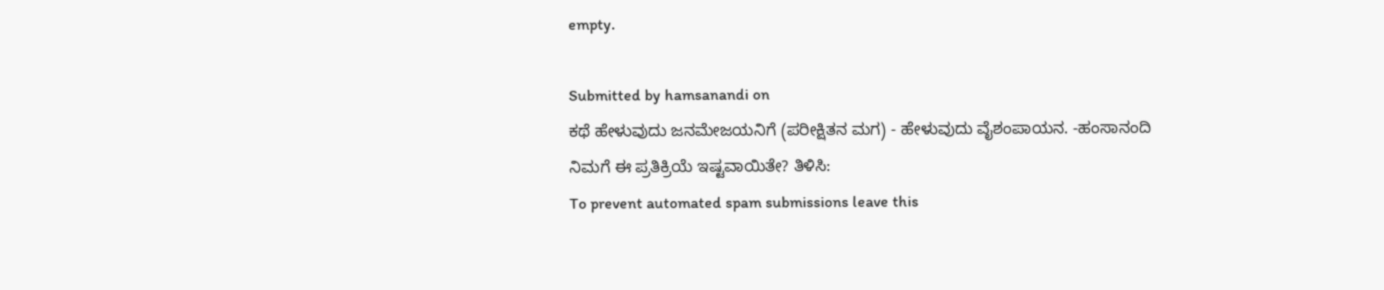empty.

Submitted by hamsanandi on
ಕಥೆ ಹೇಳುವುದು ಜನಮೇಜಯನಿಗೆ (ಪರೀಕ್ಷಿತನ ಮಗ) - ಹೇಳುವುದು ವೈಶಂಪಾಯನ. -ಹಂಸಾನಂದಿ
ನಿಮಗೆ ಈ ಪ್ರತಿಕ್ರಿಯೆ ಇಷ್ಟವಾಯಿತೇ? ತಿಳಿಸಿ:
To prevent automated spam submissions leave this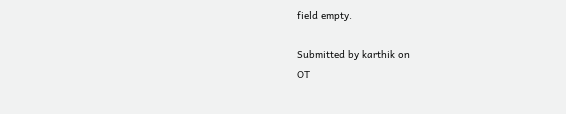field empty.

Submitted by karthik on
OT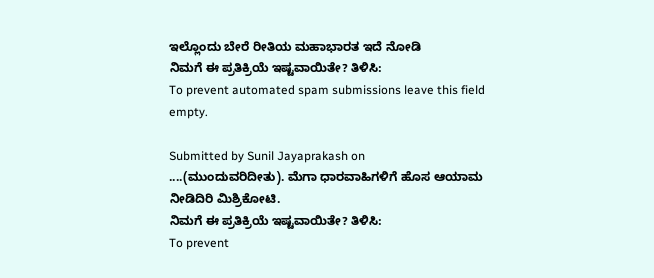ಇಲ್ಲೊಂದು ಬೇರೆ ರೀತಿಯ ಮಹಾಭಾರತ ಇದೆ ನೋಡಿ
ನಿಮಗೆ ಈ ಪ್ರತಿಕ್ರಿಯೆ ಇಷ್ಟವಾಯಿತೇ? ತಿಳಿಸಿ:
To prevent automated spam submissions leave this field empty.

Submitted by Sunil Jayaprakash on
....(ಮುಂದುವರಿದೀತು). ಮೆಗಾ ಧಾರವಾಹಿಗಳಿಗೆ ಹೊಸ ಆಯಾಮ ನೀಡಿದಿರಿ ಮಿಶ್ರಿಕೋಟಿ.
ನಿಮಗೆ ಈ ಪ್ರತಿಕ್ರಿಯೆ ಇಷ್ಟವಾಯಿತೇ? ತಿಳಿಸಿ:
To prevent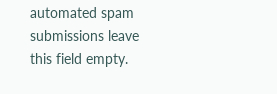automated spam submissions leave this field empty.